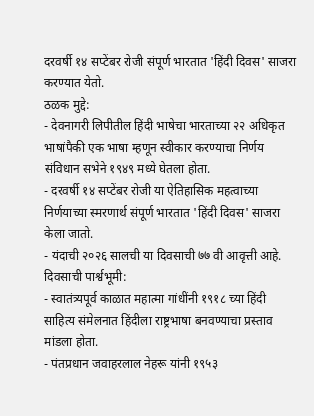दरवर्षी १४ सप्टेंबर रोजी संपूर्ण भारतात 'हिंदी दिवस' साजरा करण्यात येतो.
ठळक मुद्दे:
- देवनागरी लिपीतील हिंदी भाषेचा भारताच्या २२ अधिकृत भाषांपैकी एक भाषा म्हणून स्वीकार करण्याचा निर्णय संविधान सभेने १९४९ मध्ये घेतला होता.
- दरवर्षी १४ सप्टेंबर रोजी या ऐतिहासिक महत्वाच्या निर्णयाच्या स्मरणार्थ संपूर्ण भारतात 'हिंदी दिवस' साजरा केला जातो.
- यंदाची २०२६ सालची या दिवसाची ७७ वी आवृत्ती आहे.
दिवसाची पार्श्वभूमी:
- स्वातंत्र्यपूर्व काळात महात्मा गांधींनी १९१८ च्या हिंदी साहित्य संमेलनात हिंदीला राष्ट्रभाषा बनवण्याचा प्रस्ताव मांडला होता.
- पंतप्रधान जवाहरलाल नेहरू यांनी १९५३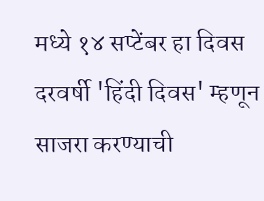मध्ये १४ सप्टेंबर हा दिवस दरवर्षी 'हिंदी दिवस' म्हणून साजरा करण्याची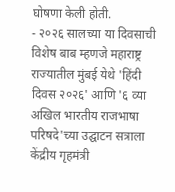घोषणा केली होती.
- २०२६ सालच्या या दिवसाची विशेष बाब म्हणजे महाराष्ट्र राज्यातील मुंबई येथे 'हिंदी दिवस २०२६' आणि '६ व्या अखिल भारतीय राजभाषा परिषदे'च्या उद्घाटन सत्राला केंद्रीय गृहमंत्री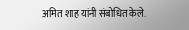अमित शाह यांनी संबोधित केले.